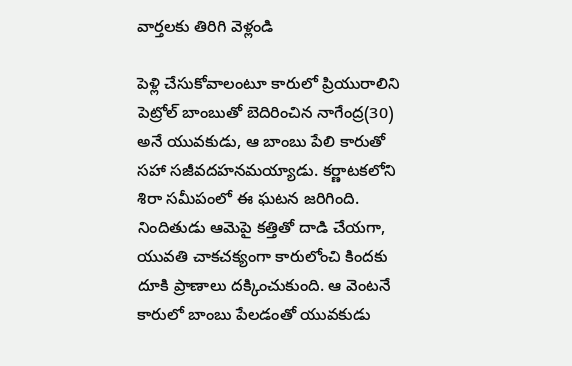వార్తలకు తిరిగి వెళ్లండి

పెళ్లి చేసుకోవాలంటూ కారులో ప్రియురాలిని పెట్రోల్ బాంబుతో బెదిరించిన నాగేంద్ర(30) అనే యువకుడు, ఆ బాంబు పేలి కారుతో సహా సజీవదహనమయ్యాడు. కర్ణాటకలోని శిరా సమీపంలో ఈ ఘటన జరిగింది.
నిందితుడు ఆమెపై కత్తితో దాడి చేయగా, యువతి చాకచక్యంగా కారులోంచి కిందకు దూకి ప్రాణాలు దక్కించుకుంది. ఆ వెంటనే కారులో బాంబు పేలడంతో యువకుడు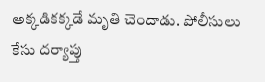అక్కడికక్కడే మృతి చెందాడు. పోలీసులు కేసు దర్యాప్తు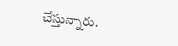చేస్తున్నారు.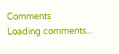Comments
Loading comments...